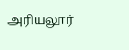அரியலூர்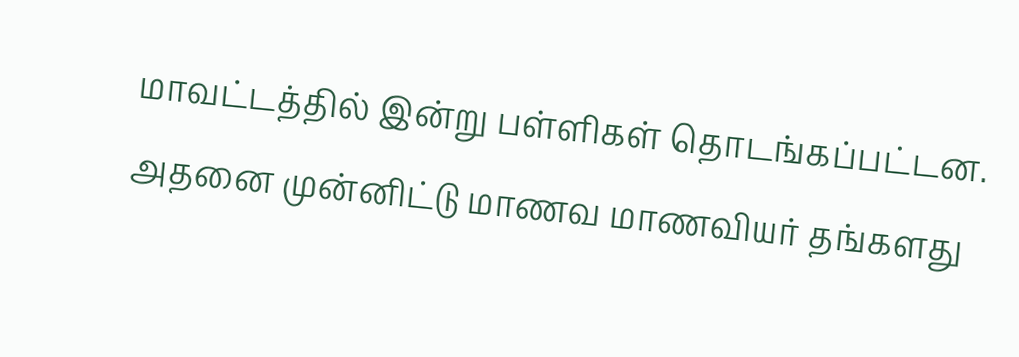மாவட்டத்தில் இன்று பள்ளிகள் தொடங்கப்பட்டன. அதனை முன்னிட்டு மாணவ மாணவியர் தங்களது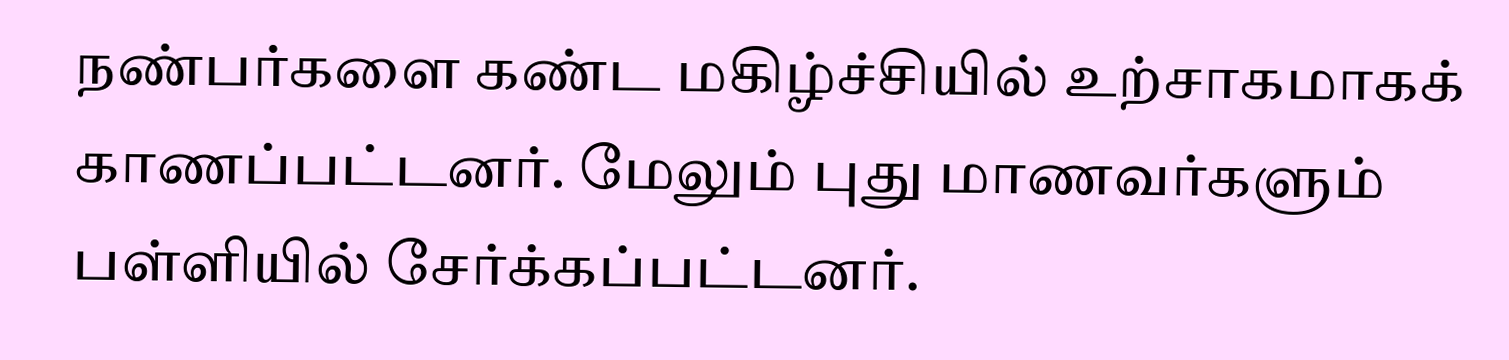நண்பர்களை கண்ட மகிழ்ச்சியில் உற்சாகமாகக் காணப்பட்டனர். மேலும் புது மாணவர்களும் பள்ளியில் சேர்க்கப்பட்டனர்.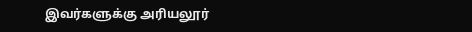இவர்களுக்கு அரியலூர்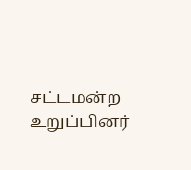சட்டமன்ற உறுப்பினர்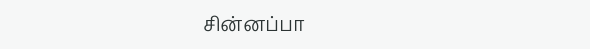சின்னப்பா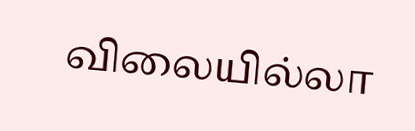விலையில்லா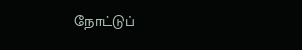நோட்டுப்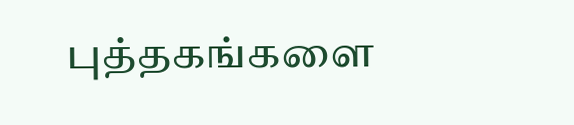புத்தகங்களை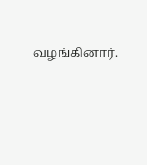வழங்கினார்.